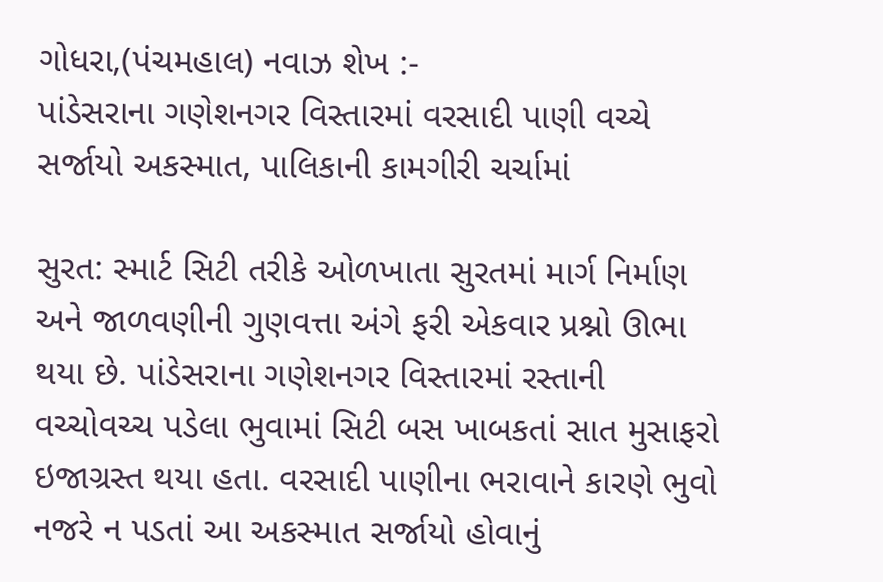ગોધરા,(પંચમહાલ) નવાઝ શેખ :-
પાંડેસરાના ગણેશનગર વિસ્તારમાં વરસાદી પાણી વચ્ચે સર્જાયો અકસ્માત, પાલિકાની કામગીરી ચર્ચામાં

સુરત: સ્માર્ટ સિટી તરીકે ઓળખાતા સુરતમાં માર્ગ નિર્માણ અને જાળવણીની ગુણવત્તા અંગે ફરી એકવાર પ્રશ્નો ઊભા થયા છે. પાંડેસરાના ગણેશનગર વિસ્તારમાં રસ્તાની વચ્ચોવચ્ચ પડેલા ભુવામાં સિટી બસ ખાબકતાં સાત મુસાફરો ઇજાગ્રસ્ત થયા હતા. વરસાદી પાણીના ભરાવાને કારણે ભુવો નજરે ન પડતાં આ અકસ્માત સર્જાયો હોવાનું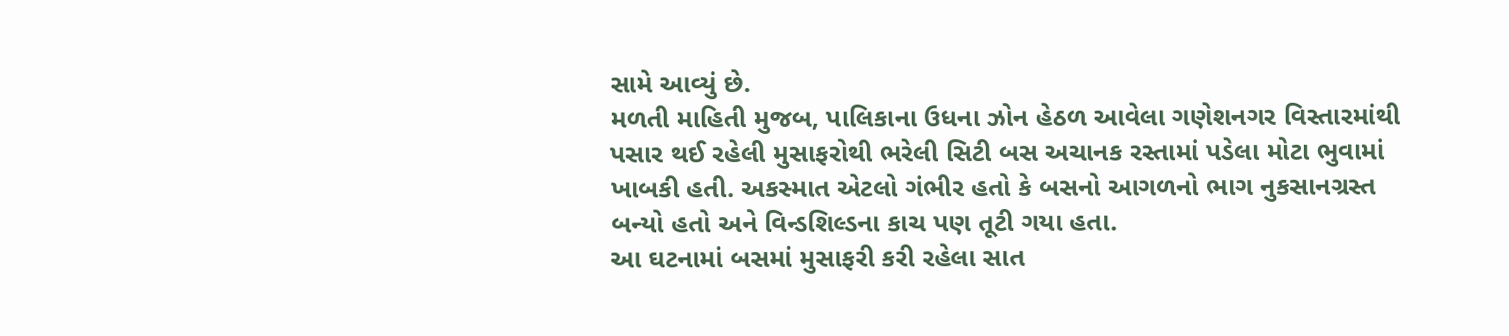સામે આવ્યું છે.
મળતી માહિતી મુજબ, પાલિકાના ઉધના ઝોન હેઠળ આવેલા ગણેશનગર વિસ્તારમાંથી પસાર થઈ રહેલી મુસાફરોથી ભરેલી સિટી બસ અચાનક રસ્તામાં પડેલા મોટા ભુવામાં ખાબકી હતી. અકસ્માત એટલો ગંભીર હતો કે બસનો આગળનો ભાગ નુકસાનગ્રસ્ત બન્યો હતો અને વિન્ડશિલ્ડના કાચ પણ તૂટી ગયા હતા.
આ ઘટનામાં બસમાં મુસાફરી કરી રહેલા સાત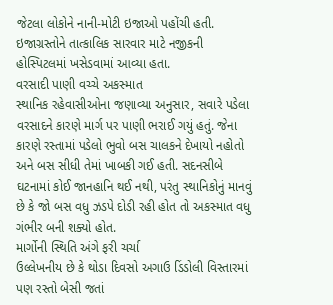જેટલા લોકોને નાની-મોટી ઇજાઓ પહોંચી હતી. ઇજાગ્રસ્તોને તાત્કાલિક સારવાર માટે નજીકની હોસ્પિટલમાં ખસેડવામાં આવ્યા હતા.
વરસાદી પાણી વચ્ચે અકસ્માત
સ્થાનિક રહેવાસીઓના જણાવ્યા અનુસાર, સવારે પડેલા વરસાદને કારણે માર્ગ પર પાણી ભરાઈ ગયું હતું. જેના કારણે રસ્તામાં પડેલો ભુવો બસ ચાલકને દેખાયો નહોતો અને બસ સીધી તેમાં ખાબકી ગઈ હતી. સદનસીબે ઘટનામાં કોઈ જાનહાનિ થઈ નથી, પરંતુ સ્થાનિકોનું માનવું છે કે જો બસ વધુ ઝડપે દોડી રહી હોત તો અકસ્માત વધુ ગંભીર બની શક્યો હોત.
માર્ગોની સ્થિતિ અંગે ફરી ચર્ચા
ઉલ્લેખનીય છે કે થોડા દિવસો અગાઉ ડિંડોલી વિસ્તારમાં પણ રસ્તો બેસી જતાં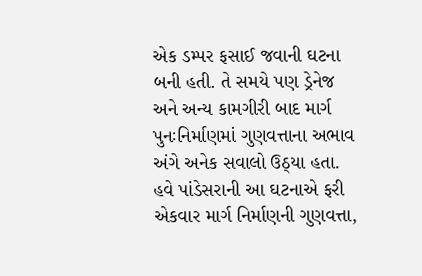એક ડમ્પર ફસાઈ જવાની ઘટના બની હતી. તે સમયે પણ ડ્રેનેજ અને અન્ય કામગીરી બાદ માર્ગ પુનઃનિર્માણમાં ગુણવત્તાના અભાવ અંગે અનેક સવાલો ઉઠ્યા હતા.
હવે પાંડેસરાની આ ઘટનાએ ફરી એકવાર માર્ગ નિર્માણની ગુણવત્તા,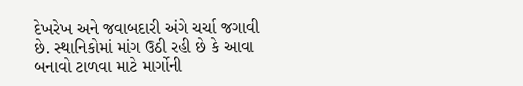દેખરેખ અને જવાબદારી અંગે ચર્ચા જગાવી છે. સ્થાનિકોમાં માંગ ઉઠી રહી છે કે આવા બનાવો ટાળવા માટે માર્ગોની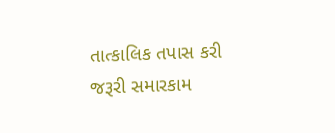તાત્કાલિક તપાસ કરી જરૂરી સમારકામ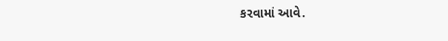કરવામાં આવે.